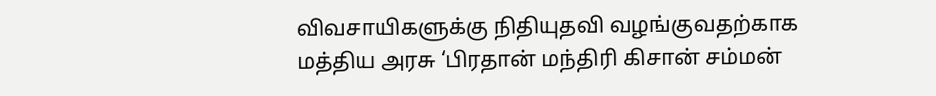விவசாயிகளுக்கு நிதியுதவி வழங்குவதற்காக மத்திய அரசு ‘பிரதான் மந்திரி கிசான் சம்மன்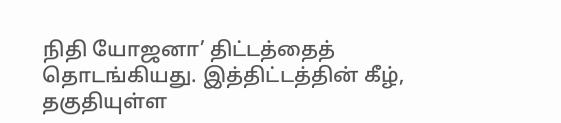நிதி யோஜனா’ திட்டத்தைத் தொடங்கியது. இத்திட்டத்தின் கீழ், தகுதியுள்ள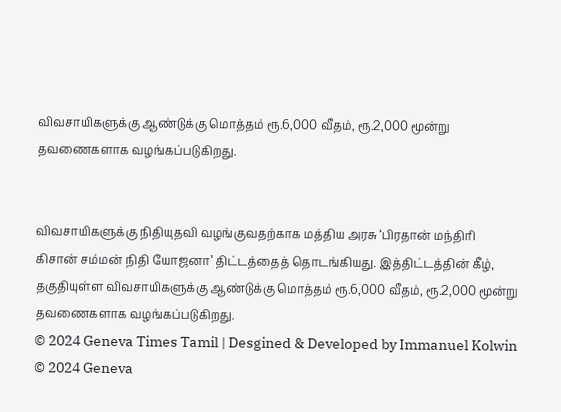விவசாயிகளுக்கு ஆண்டுக்கு மொத்தம் ரூ.6,000 வீதம், ரூ.2,000 மூன்று தவணைகளாக வழங்கப்படுகிறது.


விவசாயிகளுக்கு நிதியுதவி வழங்குவதற்காக மத்திய அரசு ‘பிரதான் மந்திரி கிசான் சம்மன் நிதி யோஜனா’ திட்டத்தைத் தொடங்கியது. இத்திட்டத்தின் கீழ், தகுதியுள்ள விவசாயிகளுக்கு ஆண்டுக்கு மொத்தம் ரூ.6,000 வீதம், ரூ.2,000 மூன்று தவணைகளாக வழங்கப்படுகிறது.
© 2024 Geneva Times Tamil | Desgined & Developed by Immanuel Kolwin
© 2024 Geneva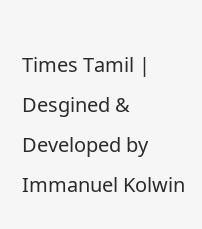Times Tamil | Desgined & Developed by Immanuel Kolwin